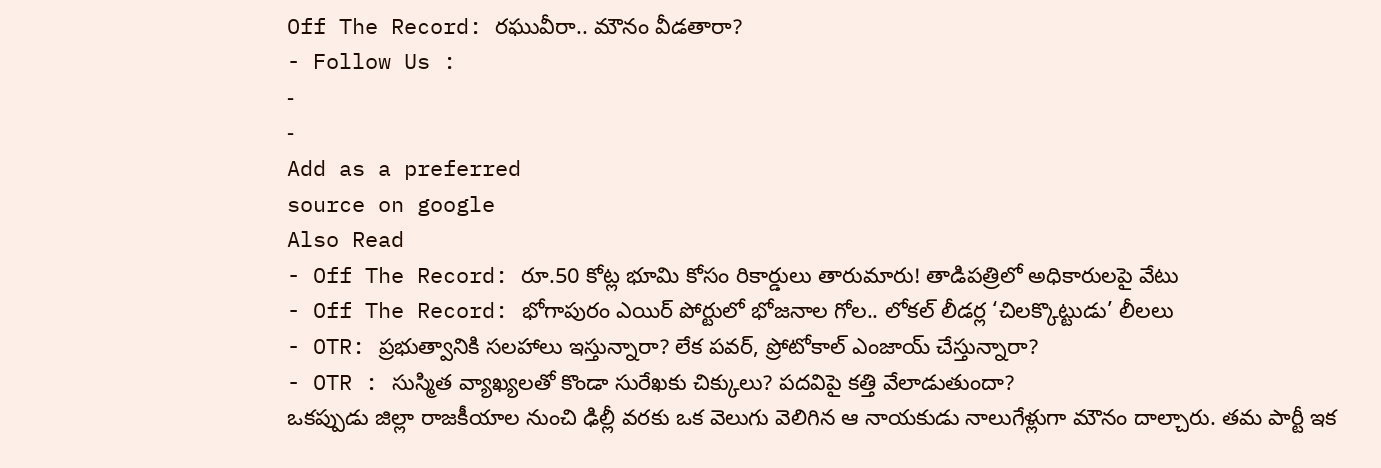Off The Record: రఘువీరా.. మౌనం వీడతారా?
- Follow Us :
-
-
Add as a preferred
source on google
Also Read
- Off The Record: రూ.50 కోట్ల భూమి కోసం రికార్డులు తారుమారు! తాడిపత్రిలో అధికారులపై వేటు
- Off The Record: భోగాపురం ఎయిర్ పోర్టులో భోజనాల గోల.. లోకల్ లీడర్ల ‘చిలక్కొట్టుడు’ లీలలు
- OTR: ప్రభుత్వానికి సలహాలు ఇస్తున్నారా? లేక పవర్, ప్రోటోకాల్ ఎంజాయ్ చేస్తున్నారా?
- OTR : సుస్మిత వ్యాఖ్యలతో కొండా సురేఖకు చిక్కులు? పదవిపై కత్తి వేలాడుతుందా?
ఒకప్పుడు జిల్లా రాజకీయాల నుంచి ఢిల్లీ వరకు ఒక వెలుగు వెలిగిన ఆ నాయకుడు నాలుగేళ్లుగా మౌనం దాల్చారు. తమ పార్టీ ఇక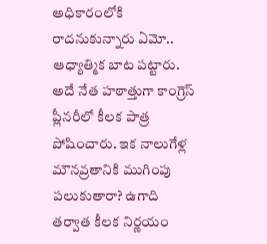అధికారంలోకి రాదనుకున్నారు ఏమో.. ఆధ్యాత్మిక బాట పట్టారు. అదే నేత హఠాత్తుగా కాంగ్రెస్ ప్లీనరీలో కీలక పాత్ర పోషించారు. ఇక నాలుగేళ్ల మౌనవ్రతానికి ముగింపు పలుకుతారా? ఉగాది తర్వాత కీలక నిర్ణయం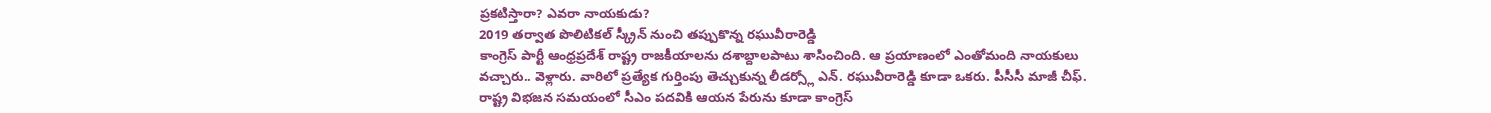ప్రకటిస్తారా? ఎవరా నాయకుడు?
2019 తర్వాత పొలిటికల్ స్క్రీన్ నుంచి తప్పుకొన్న రఘువీరారెడ్డి
కాంగ్రెస్ పార్టీ ఆంధ్రప్రదేశ్ రాష్ట్ర రాజకీయాలను దశాబ్దాలపాటు శాసించింది. ఆ ప్రయాణంలో ఎంతోమంది నాయకులు వచ్చారు.. వెళ్లారు. వారిలో ప్రత్యేక గుర్తింపు తెచ్చుకున్న లీడర్స్లో ఎన్. రఘువీరారెడ్డి కూడా ఒకరు. పీసీసీ మాజీ చీఫ్. రాష్ట్ర విభజన సమయంలో సీఎం పదవికి ఆయన పేరును కూడా కాంగ్రెస్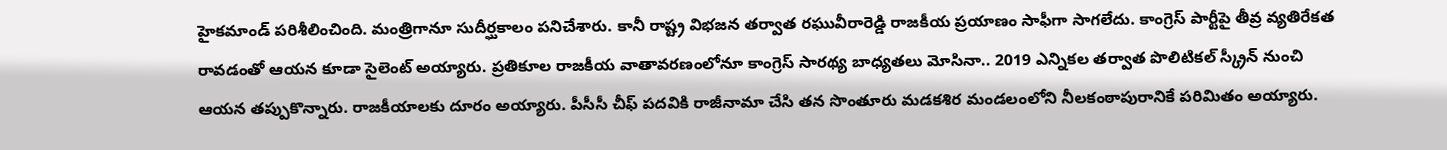హైకమాండ్ పరిశీలించింది. మంత్రిగానూ సుదీర్ఘకాలం పనిచేశారు. కానీ రాష్ట్ర విభజన తర్వాత రఘువీరారెడ్డి రాజకీయ ప్రయాణం సాఫీగా సాగలేదు. కాంగ్రెస్ పార్టీపై తీవ్ర వ్యతిరేకత రావడంతో ఆయన కూడా సైలెంట్ అయ్యారు. ప్రతికూల రాజకీయ వాతావరణంలోనూ కాంగ్రెస్ సారథ్య బాధ్యతలు మోసినా.. 2019 ఎన్నికల తర్వాత పొలిటికల్ స్క్రీన్ నుంచి ఆయన తప్పుకొన్నారు. రాజకీయాలకు దూరం అయ్యారు. పీసీసీ చీఫ్ పదవికి రాజీనామా చేసి తన సొంతూరు మడకశిర మండలంలోని నీలకంఠాపురానికే పరిమితం అయ్యారు.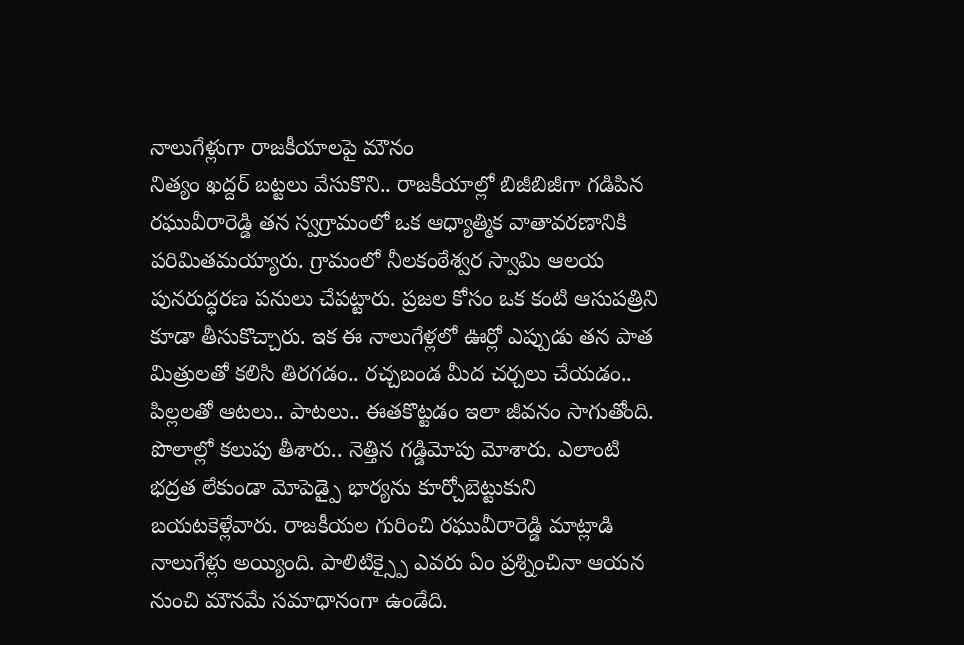నాలుగేళ్లుగా రాజకీయాలపై మౌనం
నిత్యం ఖద్దర్ బట్టలు వేసుకొని.. రాజకీయాల్లో బిజీబిజీగా గడిపిన రఘువీరారెడ్డి తన స్వగ్రామంలో ఒక ఆధ్యాత్మిక వాతావరణానికి పరిమితమయ్యారు. గ్రామంలో నీలకంఠేశ్వర స్వామి ఆలయ పునరుద్ధరణ పనులు చేపట్టారు. ప్రజల కోసం ఒక కంటి ఆసుపత్రిని కూడా తీసుకొచ్చారు. ఇక ఈ నాలుగేళ్లలో ఊర్లో ఎప్పుడు తన పాత మిత్రులతో కలిసి తిరగడం.. రచ్చబండ మీద చర్చలు చేయడం.. పిల్లలతో ఆటలు.. పాటలు.. ఈతకొట్టడం ఇలా జీవనం సాగుతోంది. పొలాల్లో కలుపు తీశారు.. నెత్తిన గడ్డిమోపు మోశారు. ఎలాంటి భద్రత లేకుండా మోపెడ్పై భార్యను కూర్చోబెట్టుకుని బయటకెళ్లేవారు. రాజకీయల గురించి రఘువీరారెడ్డి మాట్లాడి నాలుగేళ్లు అయ్యింది. పాలిటిక్స్పై ఎవరు ఏం ప్రశ్నించినా ఆయన నుంచి మౌనమే సమాధానంగా ఉండేది.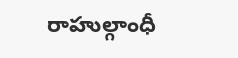రాహుల్గాంధీ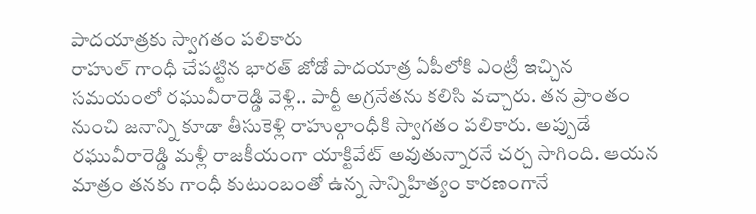పాదయాత్రకు స్వాగతం పలికారు
రాహుల్ గాంధీ చేపట్టిన భారత్ జోడో పాదయాత్ర ఏపీలోకి ఎంట్రీ ఇచ్చిన సమయంలో రఘువీరారెడ్డి వెళ్లి.. పార్టీ అగ్రనేతను కలిసి వచ్చారు. తన ప్రాంతం నుంచి జనాన్ని కూడా తీసుకెళ్లి రాహుల్గాంధీకి స్వాగతం పలికారు. అప్పుడే రఘువీరారెడ్డి మళ్లీ రాజకీయంగా యాక్టివేట్ అవుతున్నారనే చర్చ సాగింది. ఆయన మాత్రం తనకు గాంధీ కుటుంబంతో ఉన్న సాన్నిహిత్యం కారణంగానే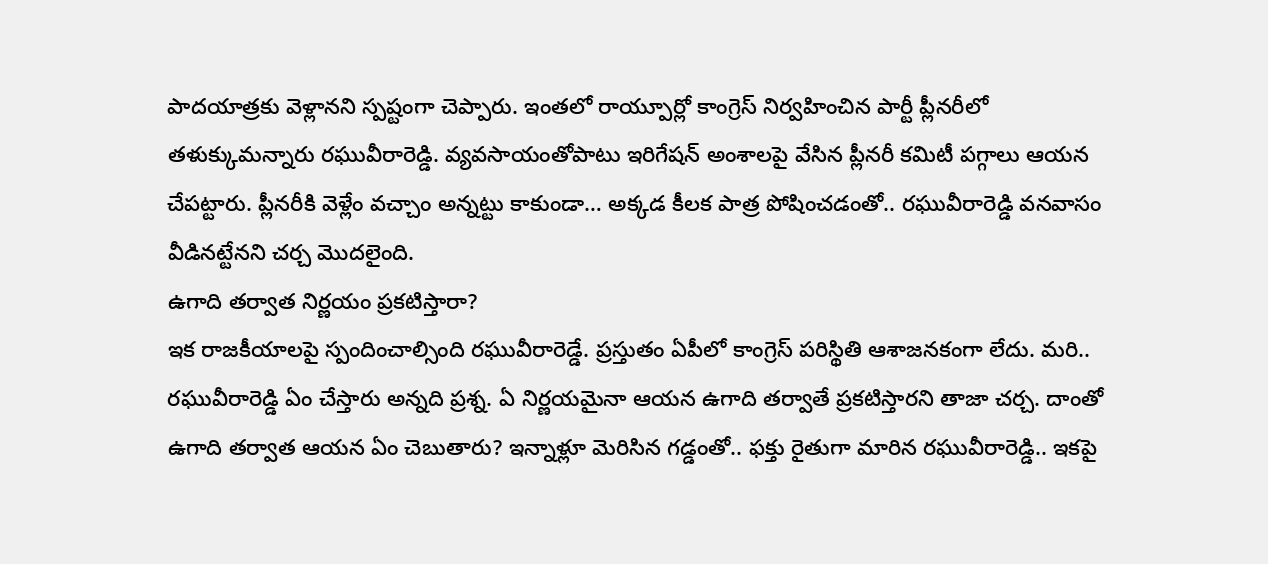పాదయాత్రకు వెళ్లానని స్పష్టంగా చెప్పారు. ఇంతలో రాయ్పూర్లో కాంగ్రెస్ నిర్వహించిన పార్టీ ప్లీనరీలో తళుక్కుమన్నారు రఘువీరారెడ్డి. వ్యవసాయంతోపాటు ఇరిగేషన్ అంశాలపై వేసిన ప్లీనరీ కమిటీ పగ్గాలు ఆయన చేపట్టారు. ప్లీనరీకి వెళ్లేం వచ్చాం అన్నట్టు కాకుండా… అక్కడ కీలక పాత్ర పోషించడంతో.. రఘువీరారెడ్డి వనవాసం వీడినట్టేనని చర్చ మొదలైంది.
ఉగాది తర్వాత నిర్ణయం ప్రకటిస్తారా?
ఇక రాజకీయాలపై స్పందించాల్సింది రఘువీరారెడ్డే. ప్రస్తుతం ఏపీలో కాంగ్రెస్ పరిస్థితి ఆశాజనకంగా లేదు. మరి.. రఘువీరారెడ్డి ఏం చేస్తారు అన్నది ప్రశ్న. ఏ నిర్ణయమైనా ఆయన ఉగాది తర్వాతే ప్రకటిస్తారని తాజా చర్చ. దాంతో ఉగాది తర్వాత ఆయన ఏం చెబుతారు? ఇన్నాళ్లూ మెరిసిన గడ్డంతో.. ఫక్తు రైతుగా మారిన రఘువీరారెడ్డి.. ఇకపై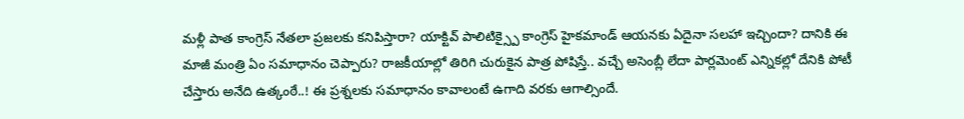మళ్లీ పాత కాంగ్రెస్ నేతలా ప్రజలకు కనిపిస్తారా? యాక్టివ్ పాలిటిక్స్పై కాంగ్రెస్ హైకమాండ్ ఆయనకు ఏదైనా సలహా ఇచ్చిందా? దానికి ఈ మాజీ మంత్రి ఏం సమాధానం చెప్పారు? రాజకీయాల్లో తిరిగి చురుకైన పాత్ర పోషిస్తే.. వచ్చే అసెంబ్లీ లేదా పార్లమెంట్ ఎన్నికల్లో దేనికి పోటీ చేస్తారు అనేది ఉత్కంఠే..! ఈ ప్రశ్నలకు సమాధానం కావాలంటే ఉగాది వరకు ఆగాల్సిందే.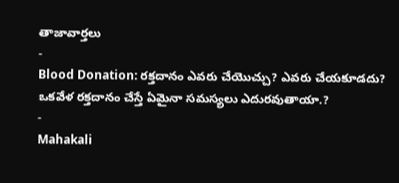తాజావార్తలు
-
Blood Donation: రక్తదానం ఎవరు చేయొచ్చు? ఎవరు చేయకూడదు? ఒకవేళ రక్తదానం చేస్తే ఏమైనా సమస్యలు ఎదురవుతాయా.?
-
Mahakali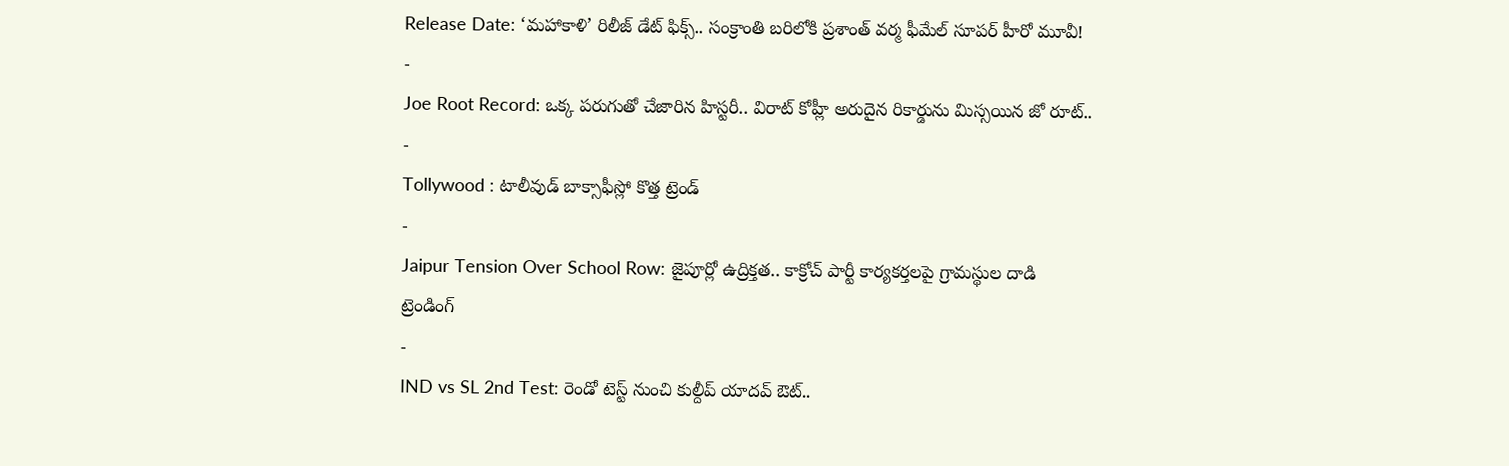Release Date: ‘మహాకాళి’ రిలీజ్ డేట్ ఫిక్స్.. సంక్రాంతి బరిలోకి ప్రశాంత్ వర్మ ఫీమేల్ సూపర్ హీరో మూవీ!
-
Joe Root Record: ఒక్క పరుగుతో చేజారిన హిస్టరీ.. విరాట్ కోహ్లీ అరుదైన రికార్డును మిస్సయిన జో రూట్..
-
Tollywood : టాలీవుడ్ బాక్సాఫీస్లో కొత్త ట్రెండ్
-
Jaipur Tension Over School Row: జైపూర్లో ఉద్రిక్తత.. కాక్రోచ్ పార్టీ కార్యకర్తలపై గ్రామస్థుల దాడి
ట్రెండింగ్
-
IND vs SL 2nd Test: రెండో టెస్ట్ నుంచి కుల్దీప్ యాదవ్ ఔట్..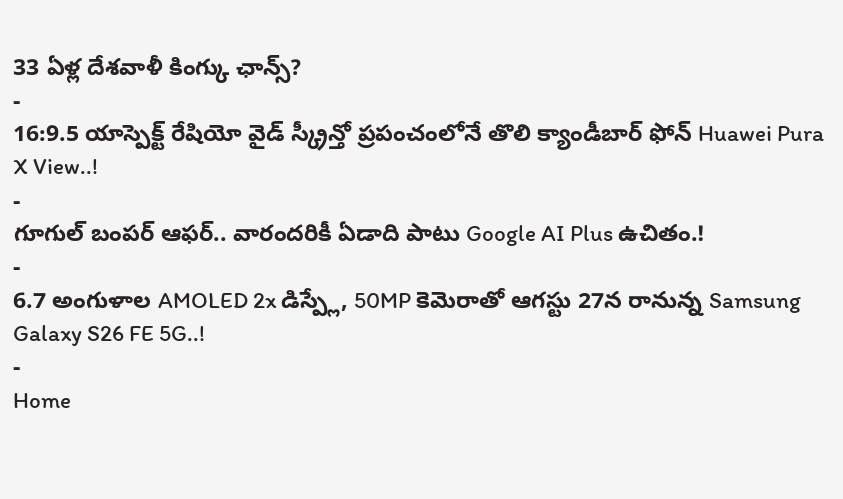33 ఏళ్ల దేశవాళీ కింగ్కు ఛాన్స్?
-
16:9.5 యాస్పెక్ట్ రేషియో వైడ్ స్క్రీన్తో ప్రపంచంలోనే తొలి క్యాండీబార్ ఫోన్ Huawei Pura X View..!
-
గూగుల్ బంపర్ ఆఫర్.. వారందరికీ ఏడాది పాటు Google AI Plus ఉచితం.!
-
6.7 అంగుళాల AMOLED 2x డిస్ప్లే, 50MP కెమెరాతో ఆగస్టు 27న రానున్న Samsung Galaxy S26 FE 5G..!
-
Home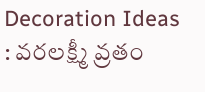Decoration Ideas : వరలక్ష్మీ వ్రతం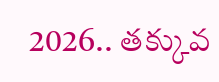2026.. తక్కువ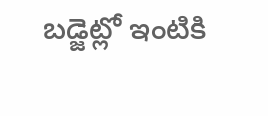బడ్జెట్లో ఇంటికి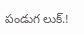పండుగ లుక్.!